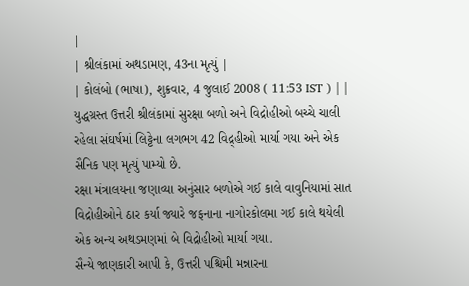|
| શ્રીલંકામાં અથડામણ, 43ના મૃત્યું |
| કોલંબો (ભાષા), શુક્રવાર, 4 જુલાઈ 2008 ( 11:53 IST ) | |
યુદ્ધગ્રસ્ત ઉત્તરી શ્રીલંકામાં સુરક્ષા બળો અને વિદ્રોહીઓ બચ્ચે ચાલી રહેલા સંઘર્ષમાં લિટ્ટેના લગભગ 42 વિદ્ર્હીઓ માર્યા ગયા અને એક સૈનિક પણ મૃત્યું પામ્યો છે.
રક્ષા મંત્રાલયના જણાવ્યા અનુંસાર બળોએ ગઈ કાલે વાવુનિયામાં સાત વિદ્રોહીઓને ઠાર કર્યા જ્યારે જફનાના નાગોરકોલમા ગઈ કાલે થયેલી એક અન્ય અથડમણમાં બે વિદ્રોહીઓ માર્યા ગયા.
સૈન્યે જાણકારી આપી કે, ઉત્તરી પશ્ચિમી મન્નારના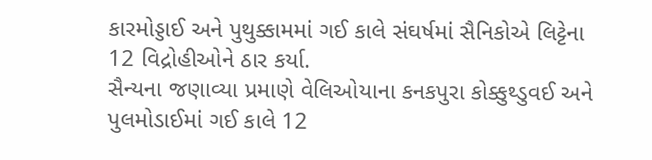કારમોડ્ડાઈ અને પુથુક્કામમાં ગઈ કાલે સંઘર્ષમાં સૈનિકોએ લિટ્ટેના 12 વિદ્રોહીઓને ઠાર કર્યા.
સૈન્યના જણાવ્યા પ્રમાણે વેલિઓયાના કનકપુરા કોક્કુથ્ડુવઈ અને પુલમોડાઈમાં ગઈ કાલે 12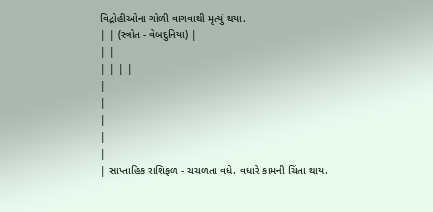વિદ્રોહીઓના ગોળી વાગવાથી મૃત્યું થયા.
| | (સ્ત્રોત - વેબદુનિયા) |
| |
| | | |
|
|
|
|
|
| સાપ્તાહિક રાશિફળ - ચચળતા વધે. વધારે કામની ચિંતા થાય.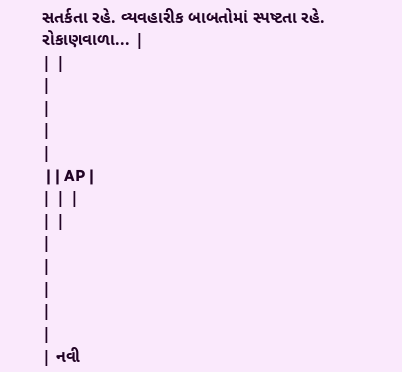સતર્કતા રહે. વ્યવહારીક બાબતોમાં સ્પષ્ટતા રહે. રોકાણવાળા... |
| |
|
|
|
|
 | | AP |
| | |
| |
|
|
|
|
|
| નવી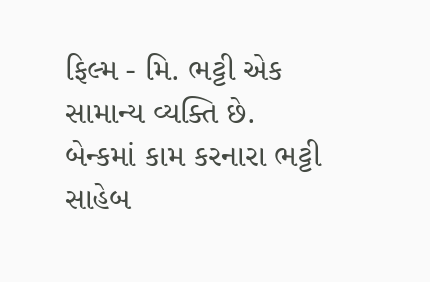ફિલ્મ - મિ. ભટ્ટી એક સામાન્ય વ્યક્તિ છે. બેન્કમાં કામ કરનારા ભટ્ટી સાહેબ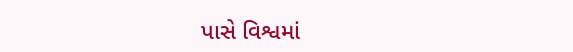પાસે વિશ્વમાં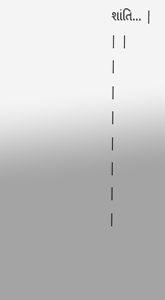શાંતિ... |
| |
|
|
|
|
|
|
|